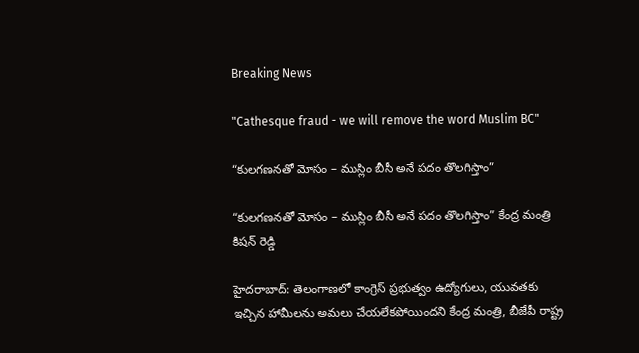Breaking News

"Cathesque fraud - we will remove the word Muslim BC"

“కులగణనతో మోసం – ముస్లిం బీసీ అనే పదం తొలగిస్తాం”

“కులగణనతో మోసం – ముస్లిం బీసీ అనే పదం తొలగిస్తాం” కేంద్ర మంత్రి కిషన్ రెడ్డి

హైదరాబాద్: తెలంగాణలో కాంగ్రెస్ ప్రభుత్వం ఉద్యోగులు, యువతకు ఇచ్చిన హామీలను అమలు చేయలేకపోయిందని కేంద్ర మంత్రి, బీజేపీ రాష్ట్ర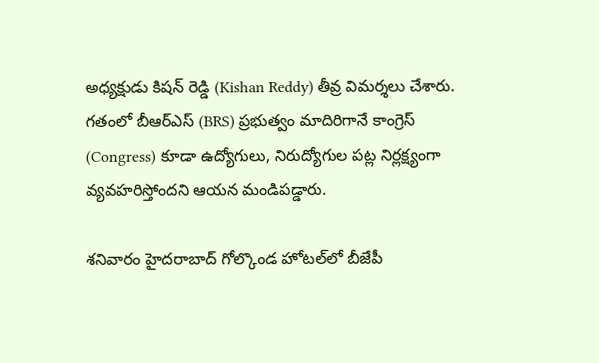అధ్యక్షుడు కిషన్ రెడ్డి (Kishan Reddy) తీవ్ర విమర్శలు చేశారు. గతంలో బీఆర్ఎస్ (BRS) ప్రభుత్వం మాదిరిగానే కాంగ్రెస్ (Congress) కూడా ఉద్యోగులు, నిరుద్యోగుల పట్ల నిర్లక్ష్యంగా వ్యవహరిస్తోందని ఆయన మండిపడ్డారు.

శనివారం హైదరాబాద్ గోల్కొండ హోటల్‌లో బీజేపీ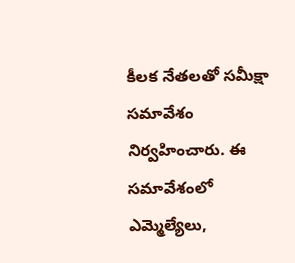కీలక నేతలతో సమీక్షా సమావేశం నిర్వహించారు. ఈ సమావేశంలో ఎమ్మెల్యేలు,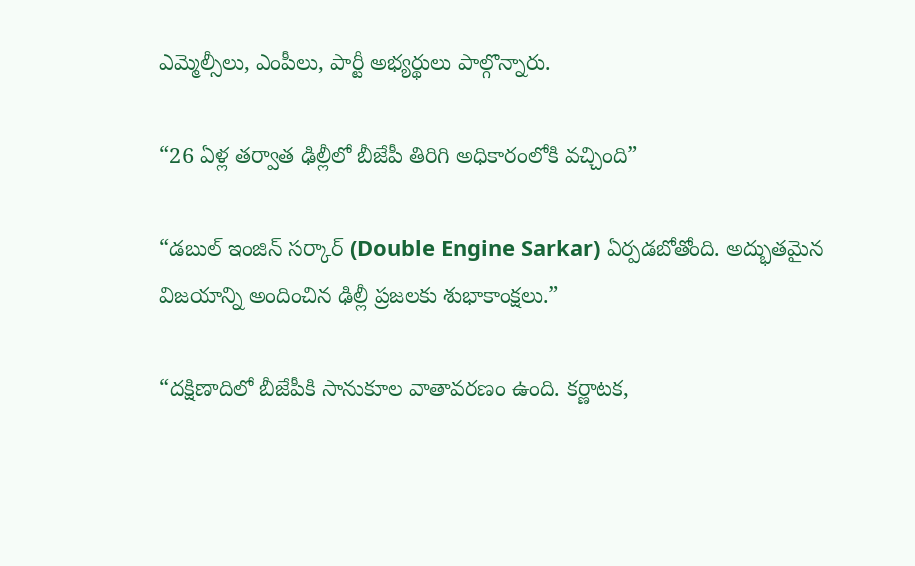ఎమ్మెల్సీలు, ఎంపీలు, పార్టీ అభ్యర్థులు పాల్గొన్నారు.

“26 ఏళ్ల తర్వాత ఢిల్లీలో బీజేపీ తిరిగి అధికారంలోకి వచ్చింది”

“డబుల్ ఇంజిన్ సర్కార్ (Double Engine Sarkar) ఏర్పడబోతోంది. అద్భుతమైన విజయాన్ని అందించిన ఢిల్లీ ప్రజలకు శుభాకాంక్షలు.”

“దక్షిణాదిలో బీజేపీకి సానుకూల వాతావరణం ఉంది. కర్ణాటక,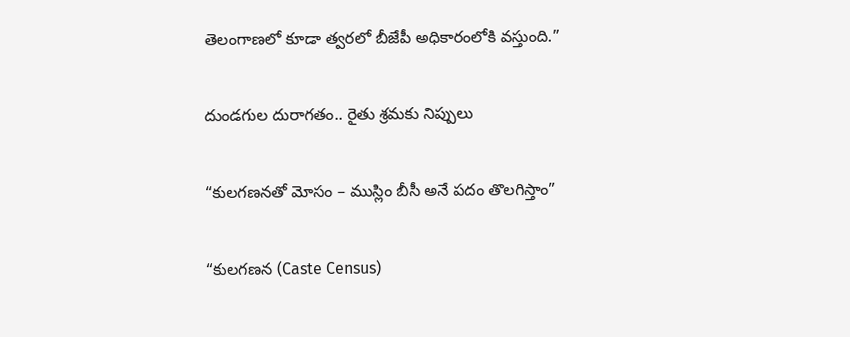తెలంగాణలో కూడా త్వరలో బీజేపీ అధికారంలోకి వస్తుంది.”

దుండగుల దురాగతం.. రైతు శ్రమకు నిప్పులు

“కులగణనతో మోసం – ముస్లిం బీసీ అనే పదం తొలగిస్తాం”

“కులగణన (Caste Census)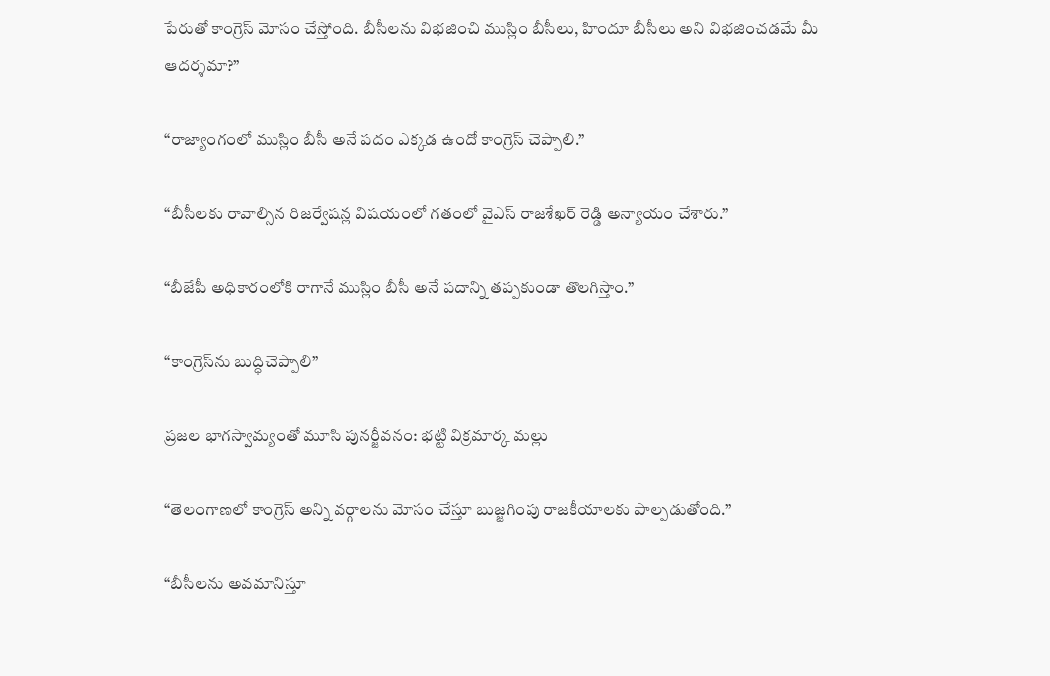పేరుతో కాంగ్రెస్ మోసం చేస్తోంది. బీసీలను విభజించి ముస్లిం బీసీలు, హిందూ బీసీలు అని విభజించడమే మీ ఆదర్శమా?”

“రాజ్యాంగంలో ముస్లిం బీసీ అనే పదం ఎక్కడ ఉందో కాంగ్రెస్ చెప్పాలి.”

“బీసీలకు రావాల్సిన రిజర్వేషన్ల విషయంలో గతంలో వైఎస్ రాజశేఖర్ రెడ్డి అన్యాయం చేశారు.”

“బీజేపీ అధికారంలోకి రాగానే ముస్లిం బీసీ అనే పదాన్ని తప్పకుండా తొలగిస్తాం.”

“కాంగ్రెస్‌ను బుద్ధిచెప్పాలి”

ప్రజల భాగస్వామ్యంతో మూసి పునర్జీవనం: భట్టి విక్రమార్క మల్లు

“తెలంగాణలో కాంగ్రెస్ అన్ని వర్గాలను మోసం చేస్తూ బుజ్జగింపు రాజకీయాలకు పాల్పడుతోంది.”

“బీసీలను అవమానిస్తూ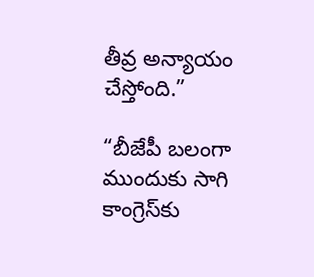తీవ్ర అన్యాయం చేస్తోంది.”

“బీజేపీ బలంగా ముందుకు సాగి కాంగ్రెస్‌కు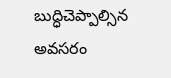బుద్ధిచెప్పాల్సిన అవసరం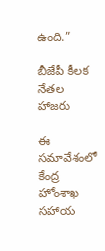ఉంది.”

బీజేపీ కీలక నేతల హాజరు

ఈ సమావేశంలో కేంద్ర హోంశాఖ సహాయ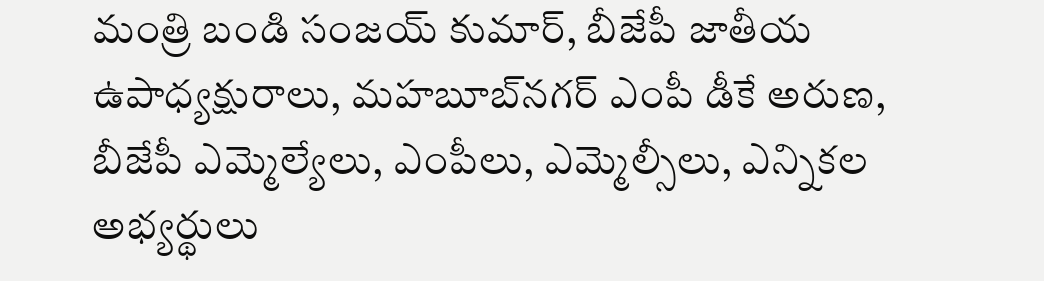మంత్రి బండి సంజయ్ కుమార్, బీజేపీ జాతీయ ఉపాధ్యక్షురాలు, మహబూబ్‌నగర్ ఎంపీ డీకే అరుణ, బీజేపీ ఎమ్మెల్యేలు, ఎంపీలు, ఎమ్మెల్సీలు, ఎన్నికల అభ్యర్థులు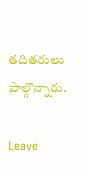తదితరులు పాల్గొన్నారు.

Leave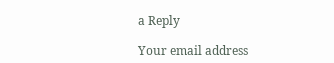a Reply

Your email address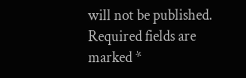will not be published. Required fields are marked *